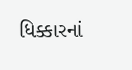ધિક્કારનાં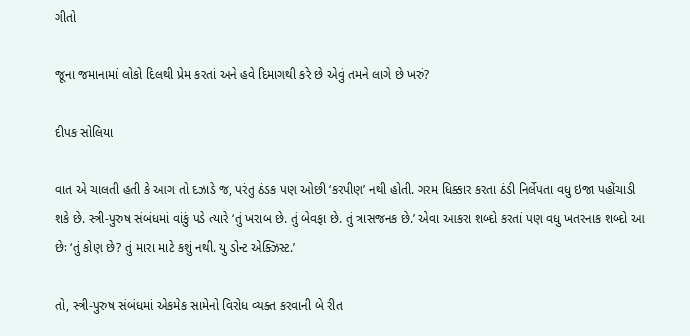ગીતો

જૂના જમાનામાં લોકો દિલથી પ્રેમ કરતાં અને હવે દિમાગથી કરે છે એવું તમને લાગે છે ખરું?

દીપક સોલિયા

વાત એ ચાલતી હતી કે આગ તો દઝાડે જ, પરંતુ ઠંડક પણ ઓછી ‘કરપીણ’ નથી હોતી. ગરમ ધિક્કાર કરતા ઠંડી નિર્લેપતા વધુ ઇજા પહોંચાડી શકે છે. સ્ત્રી-પુરુષ સંબંધમાં વાંકું પડે ત્યારે ‘તું ખરાબ છે. તું બેવફા છે. તું ત્રાસજનક છે.’ એવા આકરા શબ્દો કરતાં પણ વધુ ખતરનાક શબ્દો આ છેઃ ‘તું કોણ છે? તું મારા માટે કશું નથી. યુ ડોન્ટ એક્ઝિસ્ટ.’

તો, સ્ત્રી-પુરુષ સંબંધમાં એકમેક સામેનો વિરોધ વ્યક્ત કરવાની બે રીત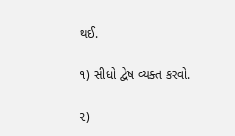થઈ.

૧) સીધો દ્વેષ વ્યક્ત કરવો.

૨)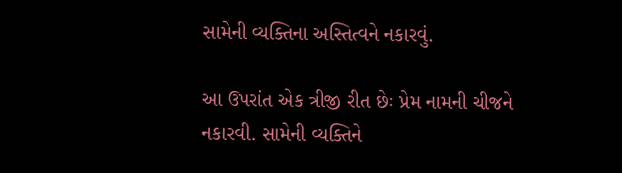સામેની વ્યક્તિના અસ્તિત્વને નકારવું.

આ ઉપરાંત એક ત્રીજી રીત છેઃ પ્રેમ નામની ચીજને નકારવી. સામેની વ્યક્તિને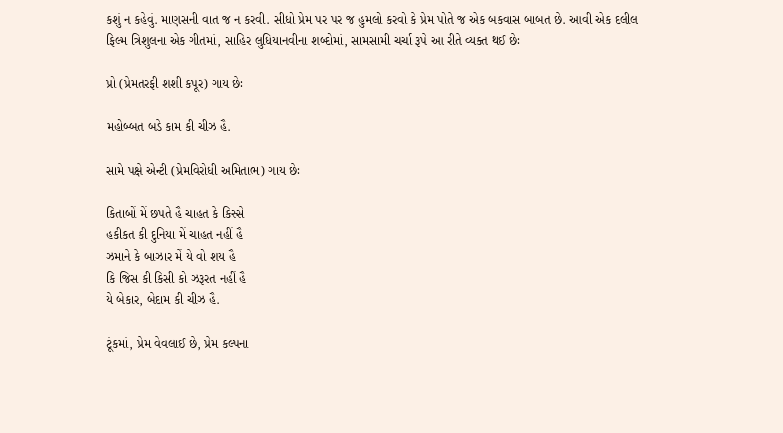કશું ન કહેવું. માણસની વાત જ ન કરવી. સીધો પ્રેમ પર પર જ હુમલો કરવો કે પ્રેમ પોતે જ એક બકવાસ બાબત છે. આવી એક દલીલ ફિલ્મ ત્રિશુલના એક ગીતમાં, સાહિર લુધિયાનવીના શબ્દોમાં, સામસામી ચર્ચા રૂપે આ રીતે વ્યક્ત થઈ છેઃ

પ્રો (પ્રેમતરફી શશી કપૂર) ગાય છેઃ

મહોબ્બત બડે કામ કી ચીઝ હૈ.

સામે પક્ષે એન્ટી (પ્રેમવિરોધી અમિતાભ) ગાય છેઃ

કિતાબોં મેં છપતે હૈ ચાહત કે કિસ્સે
હકીકત કી દુનિયા મેં ચાહત નહીં હૈ
ઝમાને કે બાઝાર મેં યે વો શય હૈ
કિ જિસ કી કિસી કો ઝરૂરત નહીં હૈ
યે બેકાર, બેદામ કી ચીઝ હૈ.

ટૂંકમાં, પ્રેમ વેવલાઈ છે, પ્રેમ કલ્પના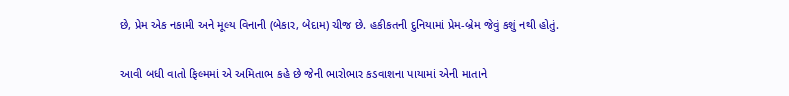છે, પ્રેમ એક નકામી અને મૂલ્ય વિનાની (બેકાર, બેદામ) ચીજ છે. હકીકતની દુનિયામાં પ્રેમ-બ્રેમ જેવું કશું નથી હોતું.

આવી બધી વાતો ફિલ્મમાં એ અમિતાભ કહે છે જેની ભારોભાર કડવાશના પાયામાં એની માતાને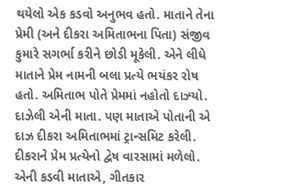થયેલો એક કડવો અનુભવ હતો. માતાને તેના પ્રેમી (અને દીકરા અમિતાભના પિતા) સંજીવ કુમારે સગર્ભા કરીને છોડી મૂકેલી. એને લીધે માતાને પ્રેમ નામની બલા પ્રત્યે ભયંકર રોષ હતો. અમિતાભ પોતે પ્રેમમાં નહોતો દાઝ્યો. દાઝેલી એની માતા. પણ માતાએ પોતાની એ દાઝ દીકરા અમિતાભમાં ટ્રાન્સમિટ કરેલી. દીકરાને પ્રેમ પ્રત્યેનો દ્વેષ વારસામાં મળેલો. એની કડવી માતાએ, ગીતકાર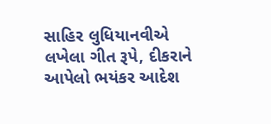સાહિર લુધિયાનવીએ લખેલા ગીત રૂપે, દીકરાને આપેલો ભયંકર આદેશ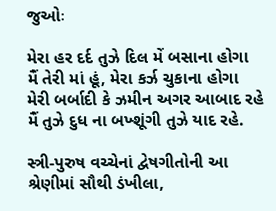જુઓઃ

મેરા હર દર્દ તુઝે દિલ મેં બસાના હોગા
મૈં તેરી માં હૂં, મેરા કર્ઝ ચુકાના હોગા
મેરી બર્બાદી કે ઝમીન અગર આબાદ રહે
મૈં તુઝે દુધ ના બખ્શૂંગી તુઝે યાદ રહે.

સ્ત્રી-પુરુષ વચ્ચેનાં દ્વેષગીતોની આ શ્રેણીમાં સૌથી ડંખીલા,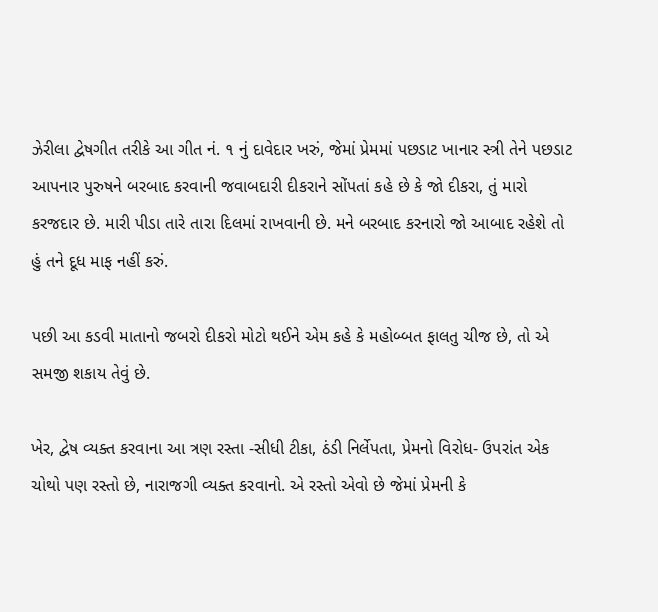ઝેરીલા દ્વેષગીત તરીકે આ ગીત નં. ૧ નું દાવેદાર ખરું, જેમાં પ્રેમમાં પછડાટ ખાનાર સ્ત્રી તેને પછડાટ આપનાર પુરુષને બરબાદ કરવાની જવાબદારી દીકરાને સોંપતાં કહે છે કે જો દીકરા, તું મારો કરજદાર છે. મારી પીડા તારે તારા દિલમાં રાખવાની છે. મને બરબાદ કરનારો જો આબાદ રહેશે તો હું તને દૂધ માફ નહીં કરું.

પછી આ કડવી માતાનો જબરો દીકરો મોટો થઈને એમ કહે કે મહોબ્બત ફાલતુ ચીજ છે, તો એ સમજી શકાય તેવું છે.

ખેર, દ્વેષ વ્યક્ત કરવાના આ ત્રણ રસ્તા -સીધી ટીકા, ઠંડી નિર્લેપતા, પ્રેમનો વિરોધ- ઉપરાંત એક ચોથો પણ રસ્તો છે, નારાજગી વ્યક્ત કરવાનો. એ રસ્તો એવો છે જેમાં પ્રેમની કે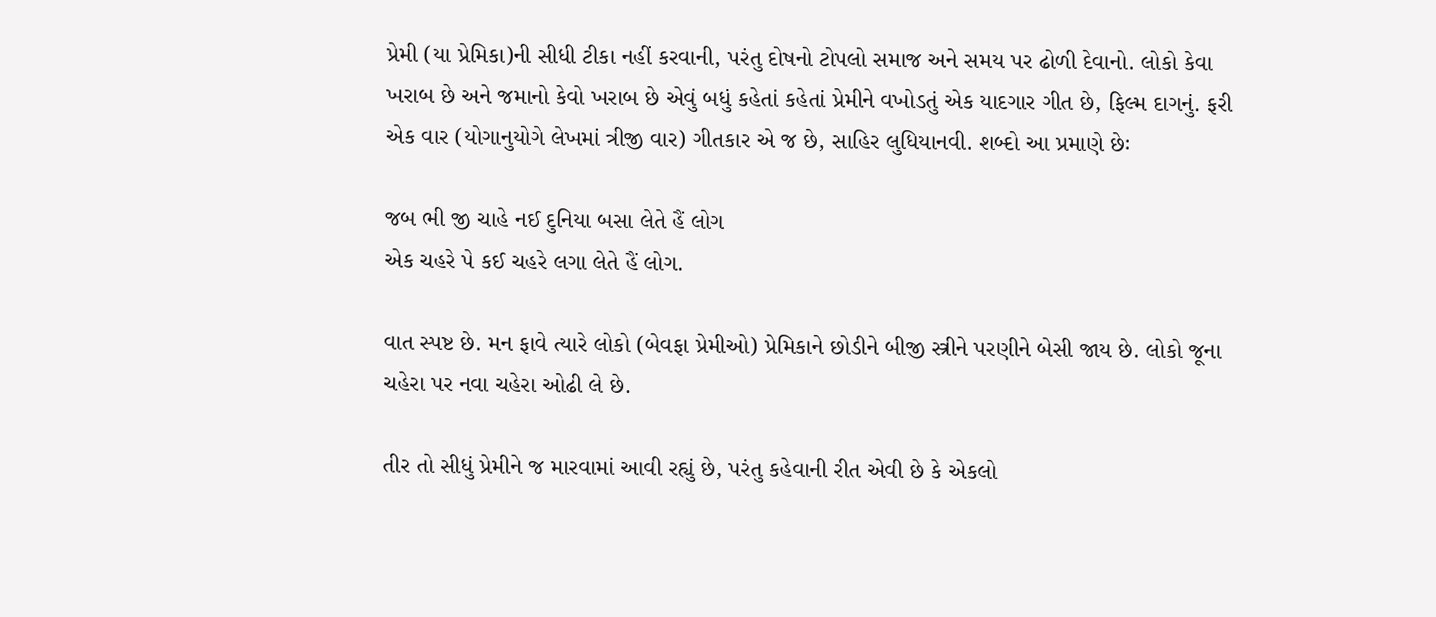પ્રેમી (યા પ્રેમિકા)ની સીધી ટીકા નહીં કરવાની, પરંતુ દોષનો ટોપલો સમાજ અને સમય પર ઢોળી દેવાનો. લોકો કેવા ખરાબ છે અને જમાનો કેવો ખરાબ છે એવું બધું કહેતાં કહેતાં પ્રેમીને વખોડતું એક યાદગાર ગીત છે, ફિલ્મ દાગનું. ફરી એક વાર (યોગાનુયોગે લેખમાં ત્રીજી વાર) ગીતકાર એ જ છે, સાહિર લુધિયાનવી. શબ્દો આ પ્રમાણે છેઃ

જબ ભી જી ચાહે નઈ દુનિયા બસા લેતે હૈં લોગ
એક ચહરે પે કઈ ચહરે લગા લેતે હૈં લોગ.

વાત સ્પષ્ટ છે. મન ફાવે ત્યારે લોકો (બેવફા પ્રેમીઓ) પ્રેમિકાને છોડીને બીજી સ્ત્રીને પરણીને બેસી જાય છે. લોકો જૂના ચહેરા પર નવા ચહેરા ઓઢી લે છે.

તીર તો સીધું પ્રેમીને જ મારવામાં આવી રહ્યું છે, પરંતુ કહેવાની રીત એવી છે કે એકલો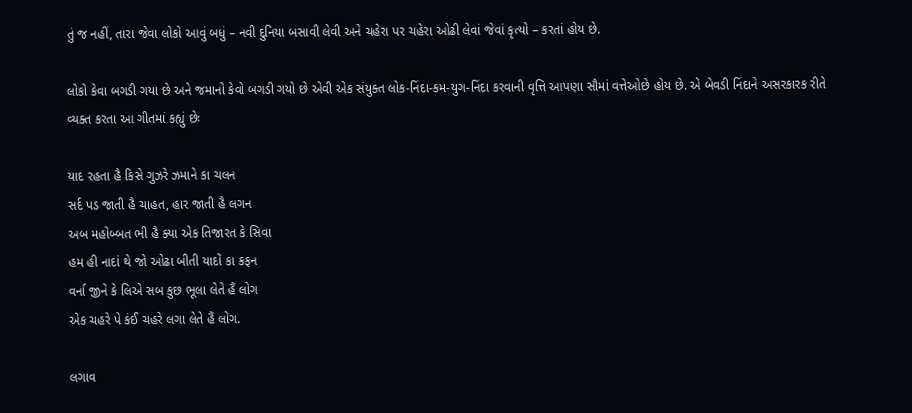તું જ નહીં, તારા જેવા લોકો આવું બધું – નવી દુનિયા બસાવી લેવી અને ચહેરા પર ચહેરા ઓઢી લેવાં જેવાં કૃત્યો – કરતાં હોય છે.

લોકો કેવા બગડી ગયા છે અને જમાનો કેવો બગડી ગયો છે એવી એક સંયુક્ત લોક-નિંદા-કમ-યુગ-નિંદા કરવાની વૃત્તિ આપણા સૌમાં વત્તેઓછે હોય છે. એ બેવડી નિંદાને અસરકારક રીતે વ્યક્ત કરતા આ ગીતમાં કહ્યું છેઃ

યાદ રહતા હૈ કિસે ગુઝરે ઝમાને કા ચલન
સર્દ પડ જાતી હૈ ચાહત, હાર જાતી હૈ લગન
અબ મહોબ્બત ભી હૈ ક્યા એક તિજારત કે સિવા
હમ હી નાદાં થે જો ઓઢા બીતી યાદોં કા કફન
વર્ના જીને કે લિએ સબ કુછ ભૂલા લેતે હૈં લોગ
એક ચહરે પે કંઈ ચહરે લગા લેતે હૈં લોગ.

લગાવ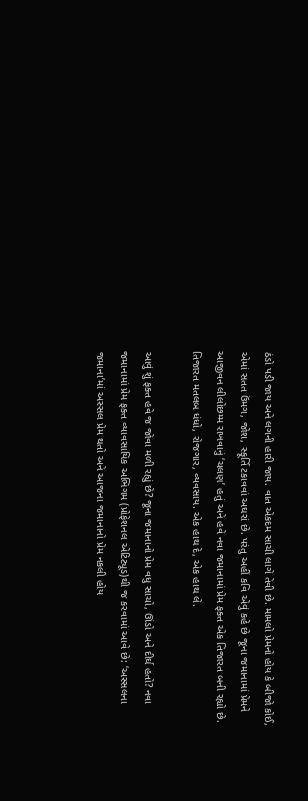ઠંડો પડી જાય અને લગની હારી જાય. વાત એકદમ સાચી લાગે તેવી છે. મામલો પ્રેમનો હોય કે બીજો કોઈ, એમાં સતત ઉંમગ, જોશ, સ્ફૂર્તિ ટકાવવાં અઘરાં છે. પરંતુ અહીં કવિ એવું કહે છે જૂના જમાનામાં પ્રેમને આજીવન લીલોછમ્મ રાખવાનું ‘ચલણ’ હતું અને હવે નવા જમાનામાં પ્રેમ ફક્ત એક તિજારત બની રહ્યો છે. તિજારત મતલબ ધંધો, રોજગાર, વ્યવસાય. એક હાથ દે, એક હાથ લે.

આવું શું ફક્ત હવે જ જોવા મળી રહ્યું છે? જૂના જમાનાનો પ્રેમ વધુ સાચો, ઊંડો અને દીર્ઘ હતો? નવા જમાનામાં પ્રેમ ફક્ત વ્યાવસાયિક અભિગમ (પ્રોફેશનલ એટિટ્યૂડ)થી જ કરવામાં આવે છે: ‘અસ્સલના જમાના’માં અસ્સલ પ્રેમ થતો અને આજના જમાનાનો પ્રેમ નકલી હોય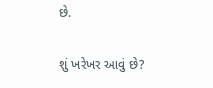છે.

શું ખરેખર આવું છે?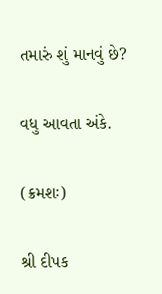તમારું શું માનવું છે?


વધુ આવતા અંકે.


(ક્રમશઃ)


શ્રી દીપક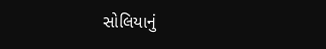સોલિયાનું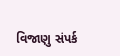વિજાણુ સંપર્ક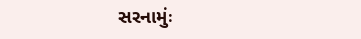સરનામુંઃ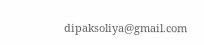dipaksoliya@gmail.com